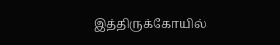இத்திருக்கோயில்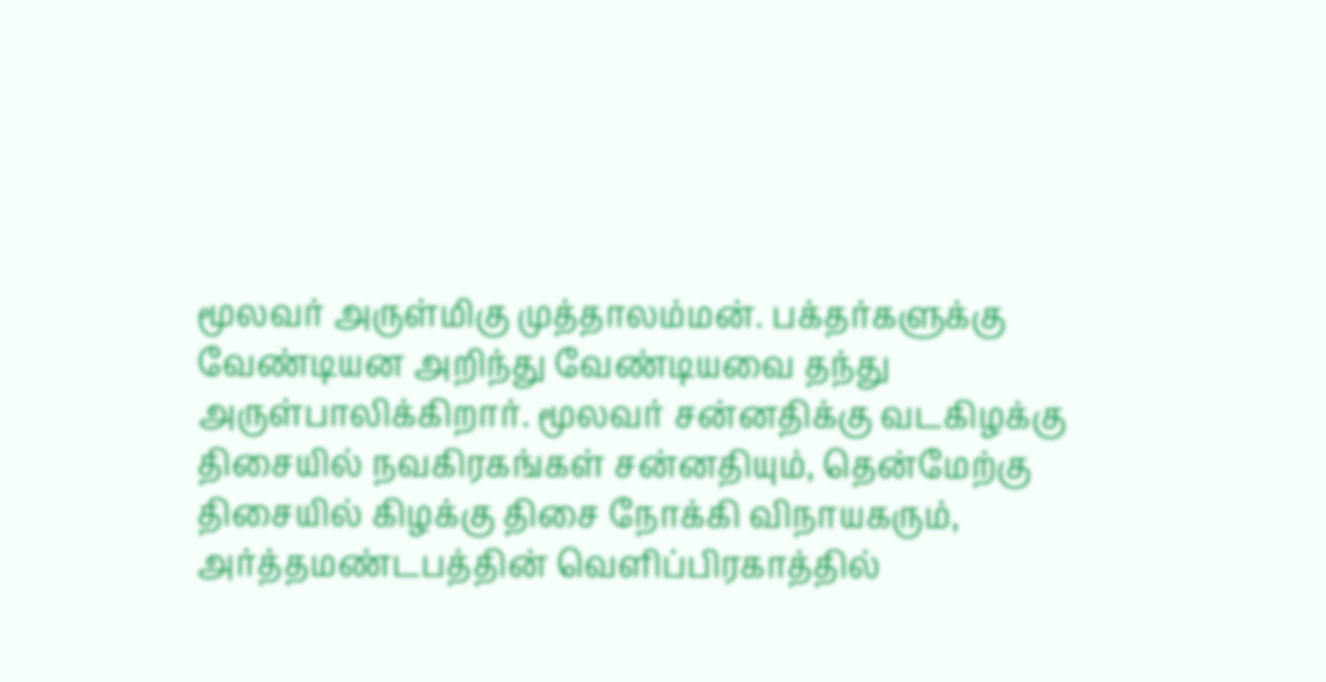மூலவர் அருள்மிகு முத்தாலம்மன். பக்தர்களுக்கு வேண்டியன அறிந்து வேண்டியவை தந்து அருள்பாலிக்கிறார். மூலவர் சன்னதிக்கு வடகிழக்கு திசையில் நவகிரகங்கள் சன்னதியும், தென்மேற்கு திசையில் கிழக்கு திசை நோக்கி விநாயகரும், அர்த்தமண்டபத்தின் வெளிப்பிரகாத்தில்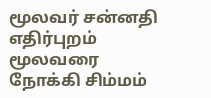மூலவர் சன்னதி எதிர்புறம் மூலவரை நோக்கி சிம்மம்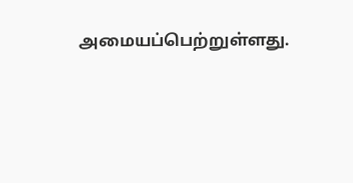அமையப்பெற்றுள்ளது.